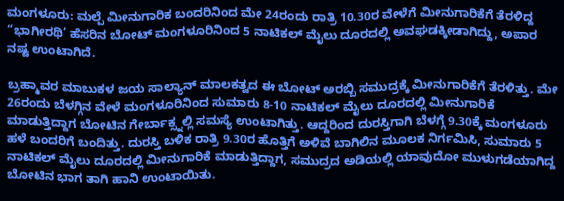ಮಂಗಳೂರು: ಮಲ್ಪೆ ಮೀನುಗಾರಿಕ ಬಂದರಿನಿಂದ ಮೇ 24ರಂದು ರಾತ್ರಿ 10.30ರ ವೇಳೆಗೆ ಮೀನುಗಾರಿಕೆಗೆ ತೆರಳಿದ್ದ “ಭಾಗೀರಥಿ’ ಹೆಸರಿನ ಬೋಟ್ ಮಂಗಳೂರಿನಿಂದ 5 ನಾಟಿಕಲ್ ಮೈಲು ದೂರದಲ್ಲಿ ಅವಘಡಕ್ಕೀಡಾಗಿದ್ದು, ಅಪಾರ ನಷ್ಟ ಉಂಟಾಗಿದೆ.

ಬ್ರಹ್ಮಾವರ ಮಾಬುಕಳ ಜಯ ಸಾಲ್ಯಾನ್ ಮಾಲಕತ್ವದ ಈ ಬೋಟ್ ಅರಬ್ಬಿ ಸಮುದ್ರಕ್ಕೆ ಮೀನುಗಾರಿಕೆಗೆ ತೆರಳಿತ್ತು. ಮೇ 26ರಂದು ಬೆಳಗ್ಗಿನ ವೇಳೆ ಮಂಗಳೂರಿನಿಂದ ಸುಮಾರು 8-10 ನಾಟಿಕಲ್ ಮೈಲು ದೂರದಲ್ಲಿ ಮೀನುಗಾರಿಕೆ ಮಾಡುತ್ತಿದ್ದಾಗ ಬೋಟಿನ ಗೇರ್ಬಾಕ್ಸ್ನಲ್ಲಿ ಸಮಸ್ಯೆ ಉಂಟಾಗಿತ್ತು. ಆದ್ದರಿಂದ ದುರಸ್ತಿಗಾಗಿ ಬೆಳಗ್ಗೆ 9.30ಕ್ಕೆ ಮಂಗಳೂರು ಹಳೆ ಬಂದರಿಗೆ ಬಂದಿತ್ತು. ದುರಸ್ತಿ ಬಳಿಕ ರಾತ್ರಿ 9.30ರ ಹೊತ್ತಿಗೆ ಅಳಿವೆ ಬಾಗಿಲಿನ ಮೂಲಕ ನಿರ್ಗಮಿಸಿ, ಸುಮಾರು 5 ನಾಟಿಕಲ್ ಮೈಲು ದೂರದಲ್ಲಿ ಮೀನುಗಾರಿಕೆ ಮಾಡುತ್ತಿದ್ದಾಗ, ಸಮುದ್ರದ ಅಡಿಯಲ್ಲಿ ಯಾವುದೋ ಮುಳುಗಡೆಯಾಗಿದ್ದ ಬೋಟಿನ ಭಾಗ ತಾಗಿ ಹಾನಿ ಉಂಟಾಯಿತು.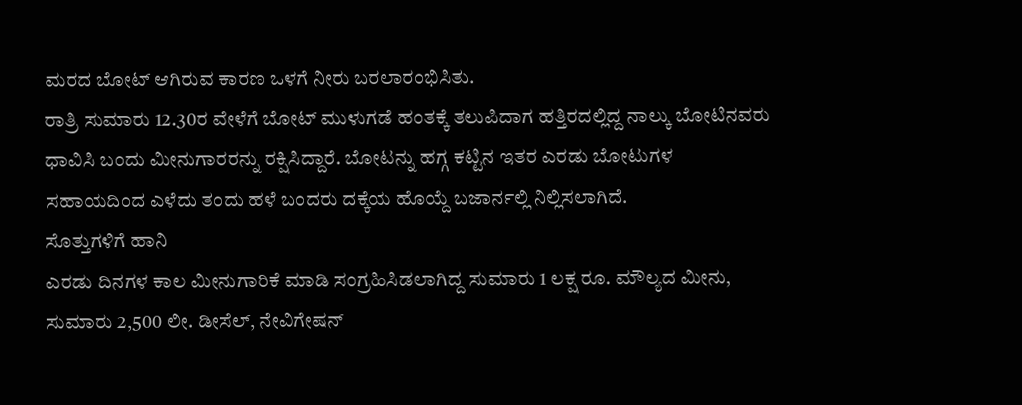ಮರದ ಬೋಟ್ ಆಗಿರುವ ಕಾರಣ ಒಳಗೆ ನೀರು ಬರಲಾರಂಭಿಸಿತು.
ರಾತ್ರಿ ಸುಮಾರು 12.30ರ ವೇಳೆಗೆ ಬೋಟ್ ಮುಳುಗಡೆ ಹಂತಕ್ಕೆ ತಲುಪಿದಾಗ ಹತ್ತಿರದಲ್ಲಿದ್ದ ನಾಲ್ಕು ಬೋಟಿನವರು ಧಾವಿಸಿ ಬಂದು ಮೀನುಗಾರರನ್ನು ರಕ್ಷಿಸಿದ್ದಾರೆ. ಬೋಟನ್ನು ಹಗ್ಗ ಕಟ್ಟಿನ ಇತರ ಎರಡು ಬೋಟುಗಳ ಸಹಾಯದಿಂದ ಎಳೆದು ತಂದು ಹಳೆ ಬಂದರು ದಕ್ಕೆಯ ಹೊಯ್ದೆ ಬಜಾರ್ನಲ್ಲಿ ನಿಲ್ಲಿಸಲಾಗಿದೆ.
ಸೊತ್ತುಗಳಿಗೆ ಹಾನಿ
ಎರಡು ದಿನಗಳ ಕಾಲ ಮೀನುಗಾರಿಕೆ ಮಾಡಿ ಸಂಗ್ರಹಿಸಿಡಲಾಗಿದ್ದ ಸುಮಾರು 1 ಲಕ್ಷ ರೂ. ಮೌಲ್ಯದ ಮೀನು, ಸುಮಾರು 2,500 ಲೀ. ಡೀಸೆಲ್, ನೇವಿಗೇಷನ್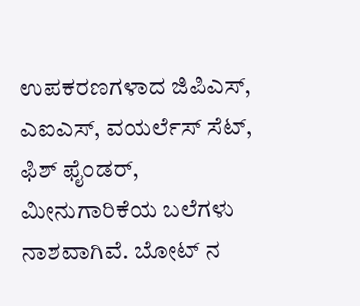ಉಪಕರಣಗಳಾದ ಜಿಪಿಎಸ್, ಎಐಎಸ್, ವಯರ್ಲೆಸ್ ಸೆಟ್, ಫಿಶ್ ಫೈಂಡರ್, ಮೀನುಗಾರಿಕೆಯ ಬಲೆಗಳು ನಾಶವಾಗಿವೆ. ಬೋಟ್ ನ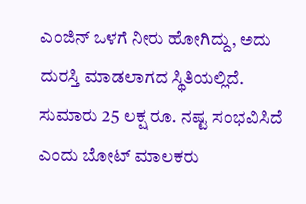ಎಂಜಿನ್ ಒಳಗೆ ನೀರು ಹೋಗಿದ್ದು, ಅದು ದುರಸ್ತಿ ಮಾಡಲಾಗದ ಸ್ಥಿತಿಯಲ್ಲಿದೆ. ಸುಮಾರು 25 ಲಕ್ಷ ರೂ. ನಷ್ಟ ಸಂಭವಿಸಿದೆ ಎಂದು ಬೋಟ್ ಮಾಲಕರು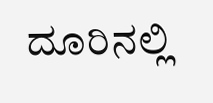ದೂರಿನಲ್ಲಿ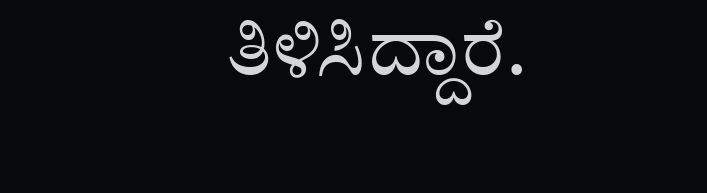ತಿಳಿಸಿದ್ದಾರೆ.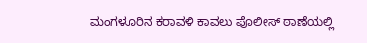ಮಂಗಳೂರಿನ ಕರಾವಳಿ ಕಾವಲು ಪೊಲೀಸ್ ಠಾಣೆಯಲ್ಲಿ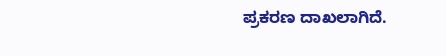ಪ್ರಕರಣ ದಾಖಲಾಗಿದೆ.